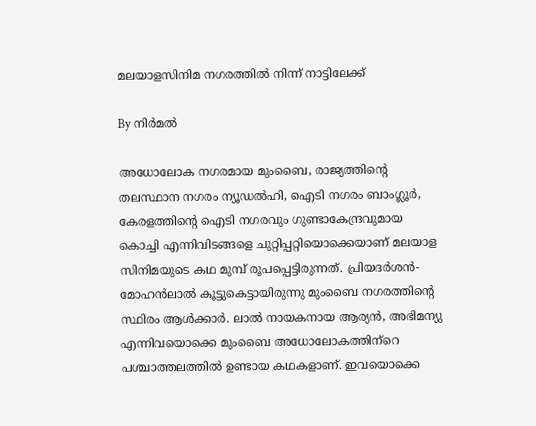മലയാളസിനിമ നഗരത്തില്‍ നിന്ന് നാട്ടിലേക്ക്

By നിര്‍മല്‍

അധോലോക നഗരമായ മുംബൈ, രാജ്യത്തിന്റെ തലസ്ഥാന നഗരം ന്യൂഡല്‍ഹി, ഐടി നഗരം ബാംഗ്ലൂര്‍, കേരളത്തിന്റെ ഐടി നഗരവും ഗുണ്ടാകേന്ദ്രവുമായ കൊച്ചി എന്നിവിടങ്ങളെ ചുറ്റിപ്പറ്റിയൊക്കെയാണ് മലയാള സിനിമയുടെ കഥ മുമ്പ് രൂപപ്പെട്ടിരുന്നത്. പ്രിയദര്‍ശന്‍- മോഹന്‍ലാല്‍ കൂട്ടുകെട്ടായിരുന്നു മുംബൈ നഗരത്തിന്റെ സ്ഥിരം ആള്‍ക്കാര്‍. ലാല്‍ നായകനായ ആര്യന്‍, അഭിമന്യു എന്നിവയൊക്കെ മുംബൈ അധോലോകത്തിന്‌റെ പശ്ചാത്തലത്തില്‍ ഉണ്ടായ കഥകളാണ്. ഇവയൊക്കെ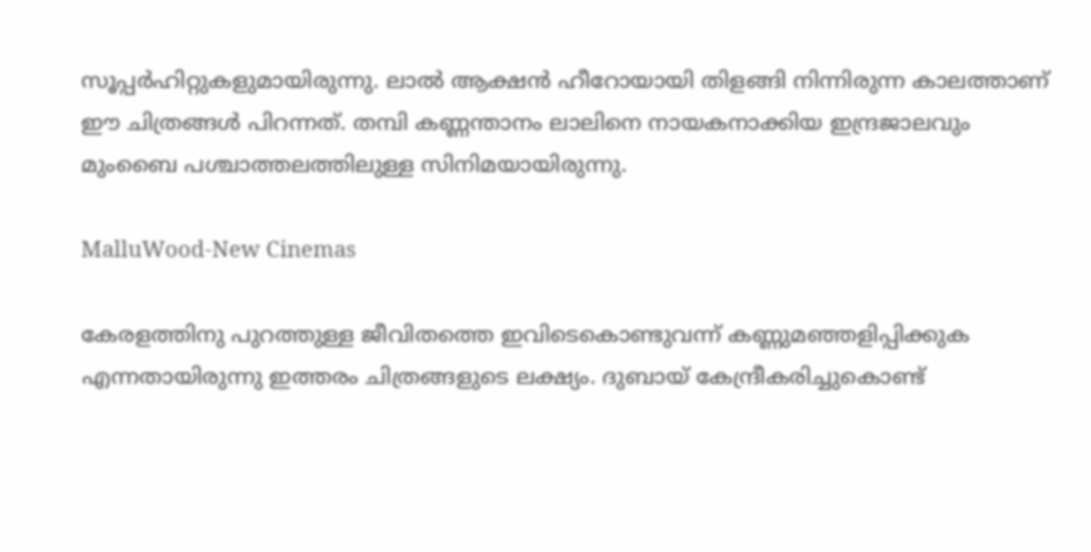സൂപ്പര്‍ഹിറ്റുകളുമായിരുന്നു. ലാല്‍ ആക്ഷന്‍ ഹീറോയായി തിളങ്ങി നിന്നിരുന്ന കാലത്താണ് ഈ ചിത്രങ്ങള്‍ പിറന്നത്. തമ്പി കണ്ണന്താനം ലാലിനെ നായകനാക്കിയ ഇന്ദ്രജാലവും മുംബൈ പശ്ചാത്തലത്തിലുള്ള സിനിമയായിരുന്നു.

MalluWood-New Cinemas

കേരളത്തിനു പുറത്തുള്ള ജീവിതത്തെ ഇവിടെകൊണ്ടുവന്ന് കണ്ണുമഞ്ഞളിപ്പിക്കുക എന്നതായിരുന്നു ഇത്തരം ചിത്രങ്ങളുടെ ലക്ഷ്യം. ദുബായ് കേന്ദ്രീകരിച്ചുകൊണ്ട്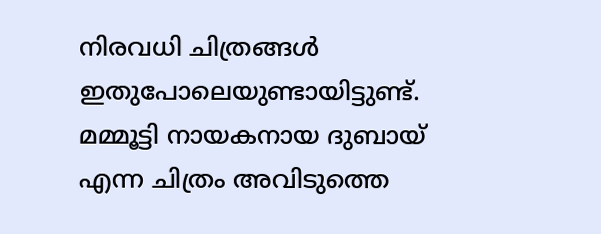നിരവധി ചിത്രങ്ങള്‍ ഇതുപോലെയുണ്ടായിട്ടുണ്ട്. മമ്മൂട്ടി നായകനായ ദുബായ് എന്ന ചിത്രം അവിടുത്തെ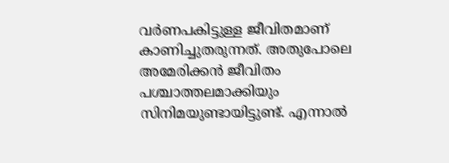വര്‍ണപകിട്ടുള്ള ജീവിതമാണ് കാണിച്ചുതരുന്നത്. അതുപോലെ അമേരിക്കന്‍ ജീവിതം പശ്ചാത്തലമാക്കിയും സിനിമയുണ്ടായിട്ടുണ്ട്. എന്നാല്‍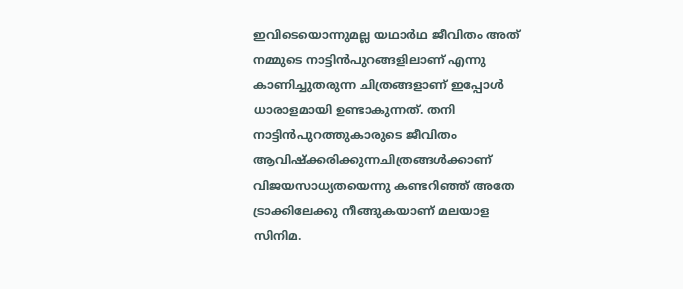ഇവിടെയൊന്നുമല്ല യഥാര്‍ഥ ജീവിതം അത് നമ്മുടെ നാട്ടിന്‍പുറങ്ങളിലാണ് എന്നു കാണിച്ചുതരുന്ന ചിത്രങ്ങളാണ് ഇപ്പോള്‍ ധാരാളമായി ഉണ്ടാകുന്നത്. തനി നാട്ടിന്‍പുറത്തുകാരുടെ ജീവിതം ആവിഷ്‌ക്കരിക്കുന്നചിത്രങ്ങള്‍ക്കാണ് വിജയസാധ്യതയെന്നു കണ്ടറിഞ്ഞ് അതേ ട്രാക്കിലേക്കു നീങ്ങുകയാണ് മലയാള സിനിമ.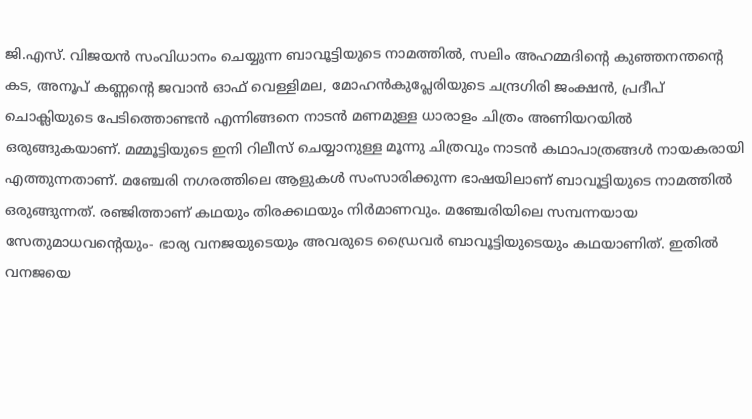ജി.എസ്. വിജയന്‍ സംവിധാനം ചെയ്യുന്ന ബാവൂട്ടിയുടെ നാമത്തില്‍, സലിം അഹമ്മദിന്റെ കുഞ്ഞനന്തന്റെ കട, അനൂപ് കണ്ണന്റെ ജവാന്‍ ഓഫ് വെള്ളിമല, മോഹന്‍കുപ്ലേരിയുടെ ചന്ദ്രഗിരി ജംക്ഷന്‍, പ്രദീപ് ചൊക്ലിയുടെ പേടിത്തൊണ്ടന്‍ എന്നിങ്ങനെ നാടന്‍ മണമുള്ള ധാരാളം ചിത്രം അണിയറയില്‍ ഒരുങ്ങുകയാണ്. മമ്മൂട്ടിയുടെ ഇനി റിലീസ് ചെയ്യാനുള്ള മൂന്നു ചിത്രവും നാടന്‍ കഥാപാത്രങ്ങള്‍ നായകരായി എത്തുന്നതാണ്. മഞ്ചേരി നഗരത്തിലെ ആളുകള്‍ സംസാരിക്കുന്ന ഭാഷയിലാണ് ബാവൂട്ടിയുടെ നാമത്തില്‍ ഒരുങ്ങുന്നത്. രഞ്ജിത്താണ് കഥയും തിരക്കഥയും നിര്‍മാണവും. മഞ്ചേരിയിലെ സമ്പന്നയായ സേതുമാധവന്റെയും- ഭാര്യ വനജയുടെയും അവരുടെ ഡ്രൈവര്‍ ബാവൂട്ടിയുടെയും കഥയാണിത്. ഇതില്‍ വനജയെ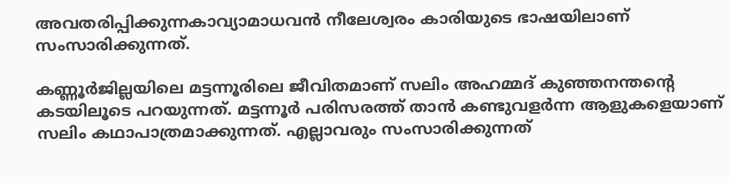അവതരിപ്പിക്കുന്നകാവ്യാമാധവന്‍ നീലേശ്വരം കാരിയുടെ ഭാഷയിലാണ് സംസാരിക്കുന്നത്.

കണ്ണൂര്‍ജില്ലയിലെ മട്ടന്നൂരിലെ ജീവിതമാണ് സലിം അഹമ്മദ് കുഞ്ഞനന്തന്റെ കടയിലൂടെ പറയുന്നത്. മട്ടന്നൂര്‍ പരിസരത്ത് താന്‍ കണ്ടുവളര്‍ന്ന ആളുകളെയാണ് സലിം കഥാപാത്രമാക്കുന്നത്. എല്ലാവരും സംസാരിക്കുന്നത്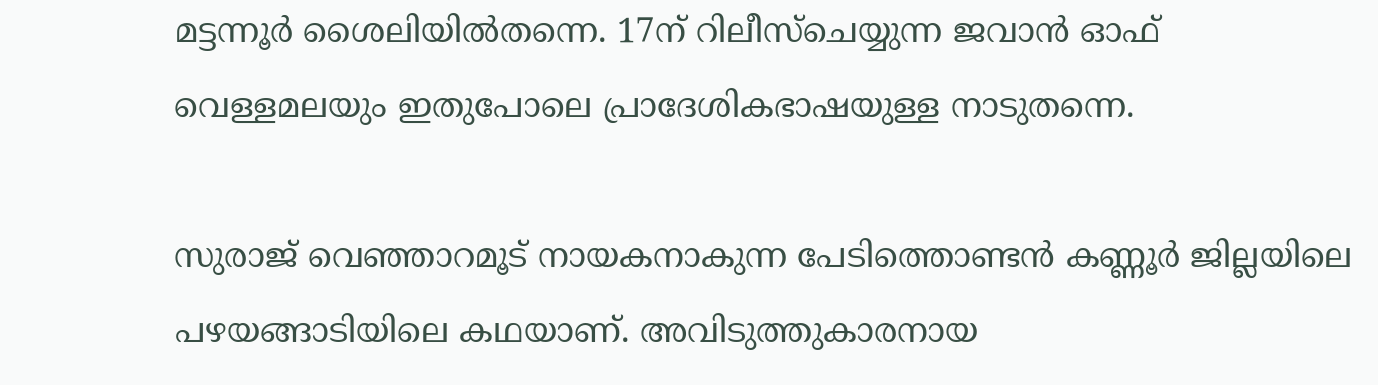മട്ടന്നൂര്‍ ശൈലിയില്‍തന്നെ. 17ന് റിലീസ്‌ചെയ്യുന്ന ജവാന്‍ ഓഫ് വെള്ളമലയും ഇതുപോലെ പ്രാദേശികഭാഷയുള്ള നാടുതന്നെ.

സുരാജ് വെഞ്ഞാറമൂട് നായകനാകുന്ന പേടിത്തൊണ്ടന്‍ കണ്ണൂര്‍ ജില്ലയിലെ പഴയങ്ങാടിയിലെ കഥയാണ്. അവിടുത്തുകാരനായ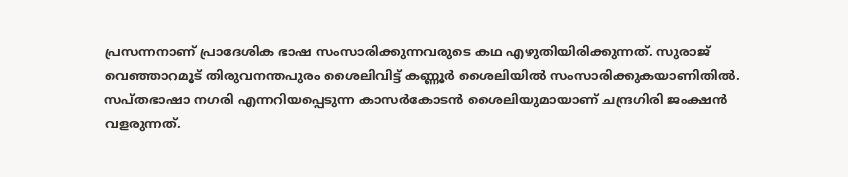പ്രസന്നനാണ് പ്രാദേശിക ഭാഷ സംസാരിക്കുന്നവരുടെ കഥ എഴുതിയിരിക്കുന്നത്. സുരാജ് വെഞ്ഞാറമൂട് തിരുവനന്തപുരം ശൈലിവിട്ട് കണ്ണൂര്‍ ശൈലിയില്‍ സംസാരിക്കുകയാണിതില്‍. സപ്തഭാഷാ നഗരി എന്നറിയപ്പെടുന്ന കാസര്‍കോടന്‍ ശൈലിയുമായാണ് ചന്ദ്രഗിരി ജംക്ഷന്‍ വളരുന്നത്.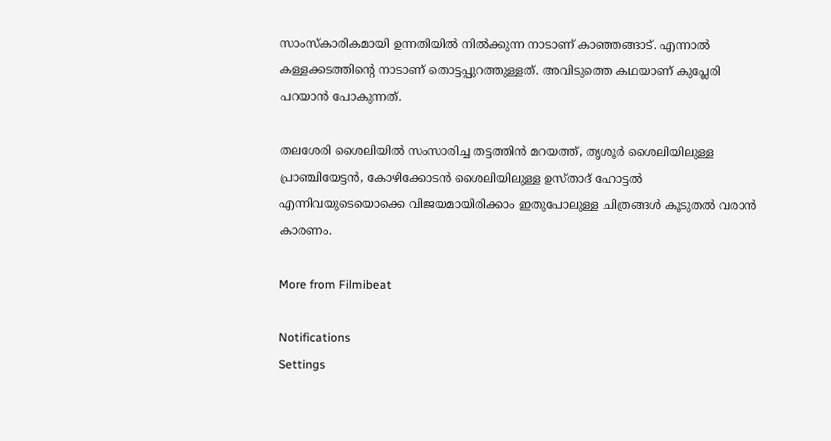സാംസ്‌കാരികമായി ഉന്നതിയില്‍ നില്‍ക്കുന്ന നാടാണ് കാഞ്ഞങ്ങാട്. എന്നാല്‍ കള്ളക്കടത്തിന്റെ നാടാണ് തൊട്ടപ്പുറത്തുള്ളത്. അവിടുത്തെ കഥയാണ് കുപ്ലേരി പറയാന്‍ പോകുന്നത്.

തലശേരി ശൈലിയില്‍ സംസാരിച്ച തട്ടത്തിന്‍ മറയത്ത്, തൃശൂര്‍ ശൈലിയിലുള്ള പ്രാഞ്ചിയേട്ടന്‍, കോഴിക്കോടന്‍ ശൈലിയിലുള്ള ഉസ്താദ് ഹോട്ടല്‍ എന്നിവയുടെയൊക്കെ വിജയമായിരിക്കാം ഇതുപോലുള്ള ചിത്രങ്ങള്‍ കൂടുതല്‍ വരാന്‍ കാരണം.

More from Filmibeat

Notifications
Settings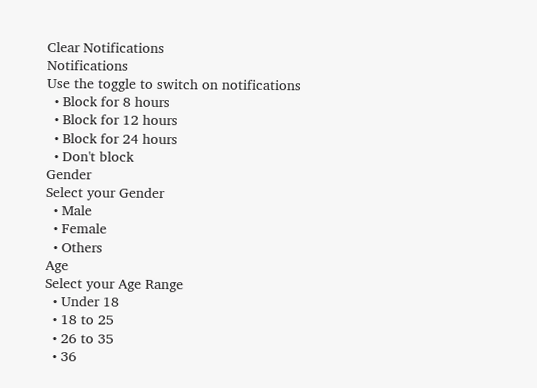Clear Notifications
Notifications
Use the toggle to switch on notifications
  • Block for 8 hours
  • Block for 12 hours
  • Block for 24 hours
  • Don't block
Gender
Select your Gender
  • Male
  • Female
  • Others
Age
Select your Age Range
  • Under 18
  • 18 to 25
  • 26 to 35
  • 36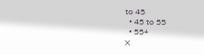to 45
  • 45 to 55
  • 55+
X